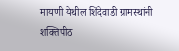मायणी येथील शिंदेवाडी ग्रामस्थांनी शक्तिपीठ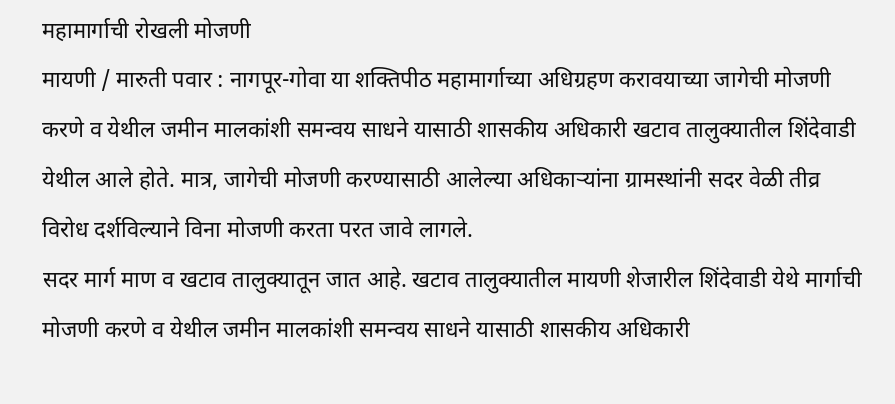महामार्गाची रोखली मोजणी
मायणी / मारुती पवार : नागपूर-गोवा या शक्तिपीठ महामार्गाच्या अधिग्रहण करावयाच्या जागेची मोजणी करणे व येथील जमीन मालकांशी समन्वय साधने यासाठी शासकीय अधिकारी खटाव तालुक्यातील शिंदेवाडी येथील आले होते. मात्र, जागेची मोजणी करण्यासाठी आलेल्या अधिकाऱ्यांना ग्रामस्थांनी सदर वेळी तीव्र विरोध दर्शविल्याने विना मोजणी करता परत जावे लागले.
सदर मार्ग माण व खटाव तालुक्यातून जात आहे. खटाव तालुक्यातील मायणी शेजारील शिंदेवाडी येथे मार्गाची मोजणी करणे व येथील जमीन मालकांशी समन्वय साधने यासाठी शासकीय अधिकारी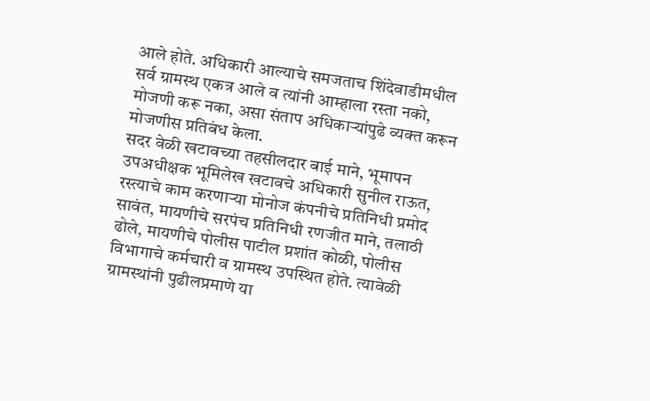आले होते. अधिकारी आल्याचे समजताच शिंदेवाडीमधील सर्व ग्रामस्थ एकत्र आले व त्यांनी आम्हाला रस्ता नको, मोजणी करू नका, असा संताप अधिकाऱ्यांपुढे व्यक्त करून मोजणीस प्रतिबंध केला.
सदर वेळी खटावच्या तहसीलदार बाई माने, भूमापन उपअधीक्षक भूमिलेख खटावचे अधिकारी सुनील राऊत, रस्त्याचे काम करणाऱ्या मोनोज कंपनीचे प्रतिनिधी प्रमोद सावंत, मायणीचे सरपंच प्रतिनिधी रणजीत माने, तलाठी ढोले, मायणीचे पोलीस पाटील प्रशांत कोळी, पोलीस विभागाचे कर्मचारी व ग्रामस्थ उपस्थित होते. त्यावेळी ग्रामस्थांनी पुढीलप्रमाणे या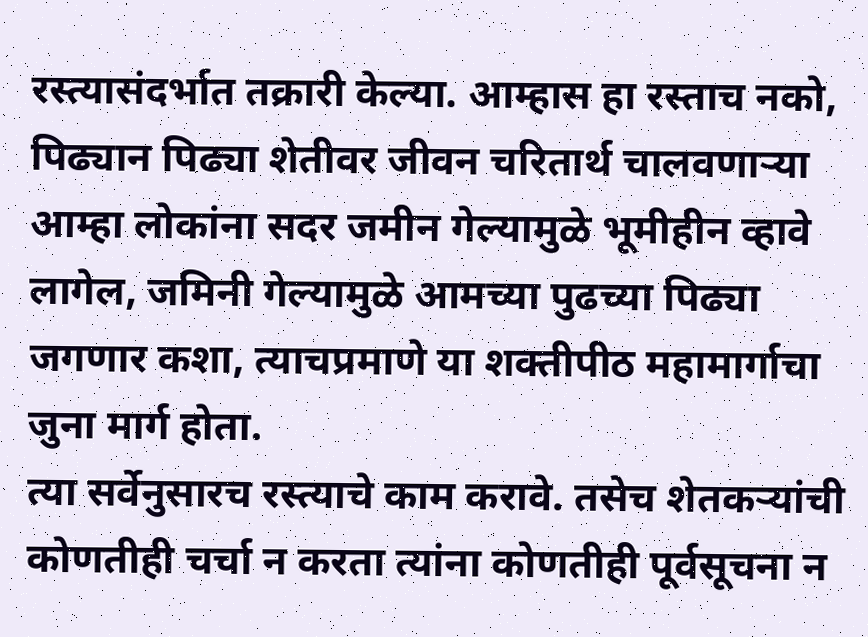रस्त्यासंदर्भात तक्रारी केल्या. आम्हास हा रस्ताच नको, पिढ्यान पिढ्या शेतीवर जीवन चरितार्थ चालवणाऱ्या आम्हा लोकांना सदर जमीन गेल्यामुळे भूमीहीन व्हावे लागेल, जमिनी गेल्यामुळे आमच्या पुढच्या पिढ्या जगणार कशा, त्याचप्रमाणे या शक्तीपीठ महामार्गाचा जुना मार्ग होता.
त्या सर्वेनुसारच रस्त्याचे काम करावे. तसेच शेतकऱ्यांची कोणतीही चर्चा न करता त्यांना कोणतीही पूर्वसूचना न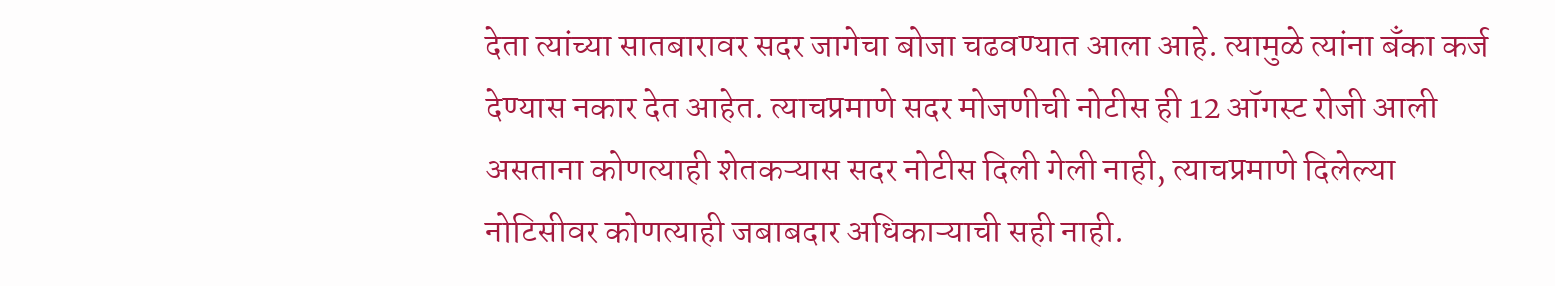देता त्यांच्या सातबारावर सदर जागेचा बोजा चढवण्यात आला आहे. त्यामुळे त्यांना बँका कर्ज देण्यास नकार देत आहेत. त्याचप्रमाणे सदर मोजणीची नोटीस ही 12 ऑगस्ट रोजी आली असताना कोणत्याही शेतकऱ्यास सदर नोटीस दिली गेली नाही, त्याचप्रमाणे दिलेल्या नोटिसीवर कोणत्याही जबाबदार अधिकाऱ्याची सही नाही.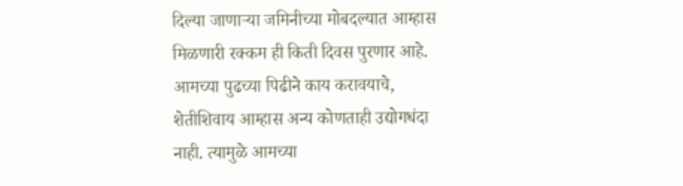दिल्या जाणाऱ्या जमिनीच्या मोबदल्यात आम्हास मिळणारी रक्कम ही किती दिवस पुरणार आहे. आमच्या पुढच्या पिढीने काय करावयाचे, शेतीशिवाय आम्हास अन्य कोणताही उद्योगधंदा नाही. त्यामुळे आमच्या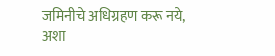जमिनीचे अधिग्रहण करू नये, अशा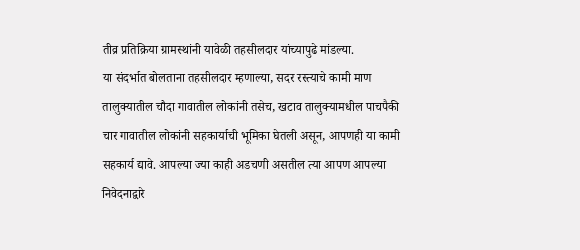तीव्र प्रतिक्रिया ग्रामस्थांनी यावेळी तहसीलदार यांच्यापुढे मांडल्या.
या संदर्भात बोलताना तहसीलदार म्हणाल्या, सदर रस्त्याचे कामी माण तालुक्यातील चौदा गावातील लोकांनी तसेच, खटाव तालुक्यामधील पाचपैकी चार गावातील लोकांनी सहकार्याची भूमिका घेतली असून, आपणही या कामी सहकार्य द्यावे. आपल्या ज्या काही अडचणी असतील त्या आपण आपल्या निवेदनाद्वारे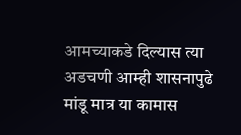आमच्याकडे दिल्यास त्या अडचणी आम्ही शासनापुढे मांडू मात्र या कामास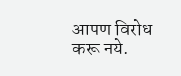आपण विरोध करू नये.